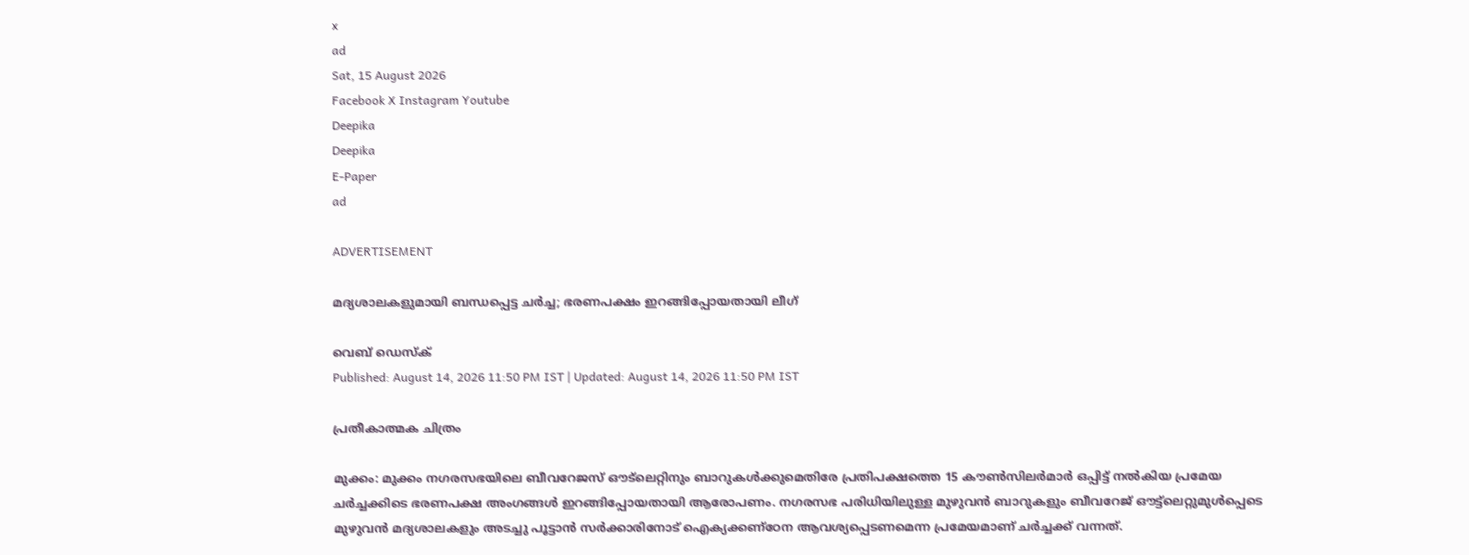x
ad
Sat, 15 August 2026
Facebook X Instagram Youtube
Deepika
Deepika
E-Paper
ad

ADVERTISEMENT

മദ്യശാലകളുമായി ബന്ധപ്പെട്ട ചർച്ച; ഭരണപക്ഷം ഇറങ്ങിപ്പോയതായി ലീഗ്

വെബ് ഡെസ്ക്
Published: August 14, 2026 11:50 PM IST | Updated: August 14, 2026 11:50 PM IST

പ്രതീകാത്മക ചിത്രം

മുക്കം: മുക്കം നഗരസഭയിലെ ബീവറേജസ് ഔട്‌ലെറ്റിനും ബാറുകൾക്കുമെതിരേ പ്രതിപക്ഷത്തെ 15 കൗൺസിലർമാർ ഒപ്പിട്ട് നൽകിയ പ്രമേയ ചർച്ചക്കിടെ ഭരണപക്ഷ അംഗങ്ങൾ ഇറങ്ങിപ്പോയതായി ആരോപണം. നഗരസഭ പരിധിയിലുള്ള മുഴുവൻ ബാറുകളും ബീവറേജ് ഔട്ട്‌ലെറ്റുമുൾപ്പെടെ മുഴുവൻ മദ്യശാലകളും അടച്ചു പൂട്ടാൻ സർക്കാരിനോട് ഐക്യക്കണ്ഠേന ആവശ്യപ്പെടണമെന്ന പ്രമേയമാണ് ചർച്ചക്ക് വന്നത്.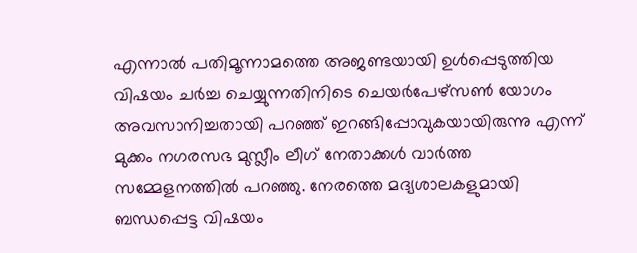എന്നാൽ പതിമൂന്നാമത്തെ അജണ്ടയായി ഉൾപ്പെടുത്തിയ വിഷയം ചർച്ച ചെയ്യുന്നതിനിടെ ചെയർപേഴ്സൺ യോഗം അവസാനിച്ചതായി പറഞ്ഞ് ഇറങ്ങിപ്പോവുകയായിരുന്നു എന്ന് മുക്കം നഗരസഭ മുസ്ലീം ലീഗ് നേതാക്കൾ വാർത്ത സമ്മേളനത്തിൽ പറഞ്ഞു. നേരത്തെ മദ്യശാലകളുമായി ബന്ധപ്പെട്ട വിഷയം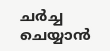ചർച്ച ചെയ്യാൻ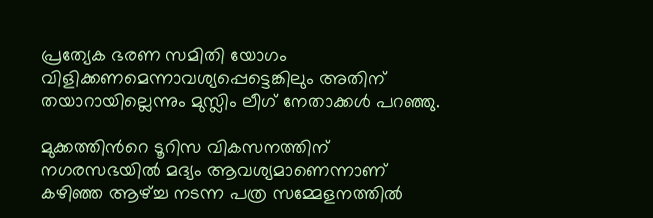പ്രത്യേക ഭരണ സമിതി യോഗം വിളിക്കണമെന്നാവശ്യപ്പെട്ടെങ്കിലും അതിന് തയാറായില്ലെന്നും മുസ്ലിം ലീഗ് നേതാക്കൾ പറഞ്ഞു.

മുക്കത്തിന്‍റെ ടൂറിസ വികസനത്തിന്‌ നഗരസഭയിൽ മദ്യം ആവശ്യമാണെന്നാണ് കഴിഞ്ഞ ആഴ്‌ച്ച നടന്ന പത്ര സമ്മേളനത്തിൽ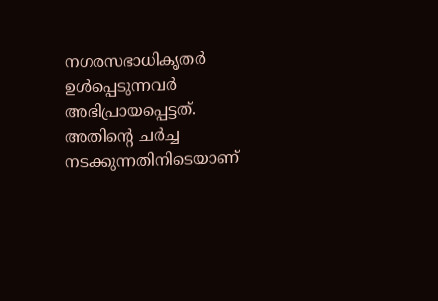നഗരസഭാധികൃതർ ഉൾപ്പെടുന്നവർ അഭിപ്രായപ്പെട്ടത്. അതിന്‍റെ ചർച്ച നടക്കുന്നതിനിടെയാണ്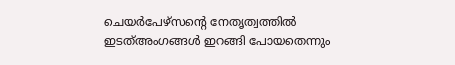ചെയർപേഴ്സന്‍റെ നേതൃത്വത്തിൽ ഇടത്അംഗങ്ങൾ ഇറങ്ങി പോയതെന്നും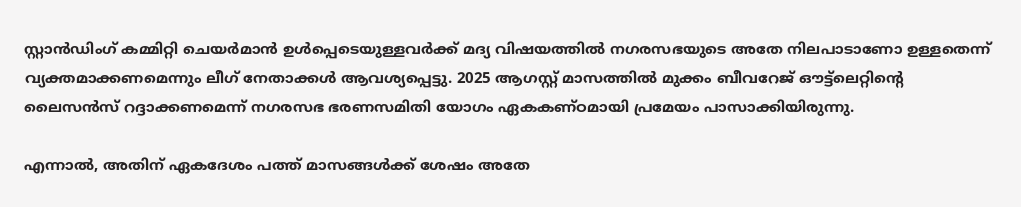സ്റ്റാൻഡിംഗ് കമ്മിറ്റി ചെയർമാൻ ഉൾപ്പെടെയുള്ളവർക്ക് മദ്യ വിഷയത്തിൽ നഗരസഭയുടെ അതേ നിലപാടാണോ ഉള്ളതെന്ന് വ്യക്തമാക്കണമെന്നും ലീഗ് നേതാക്കൾ ആവശ്യപ്പെട്ടു. 2025 ആഗസ്റ്റ് മാസത്തിൽ മുക്കം ബീവറേജ് ഔട്ട്‌ലെറ്റിന്‍റെ ലൈസൻസ് റദ്ദാക്കണമെന്ന് നഗരസഭ ഭരണസമിതി യോഗം ഏകകണ്ഠമായി പ്രമേയം പാസാക്കിയിരുന്നു.

എന്നാൽ, അതിന് ഏകദേശം പത്ത് മാസങ്ങൾക്ക് ശേഷം അതേ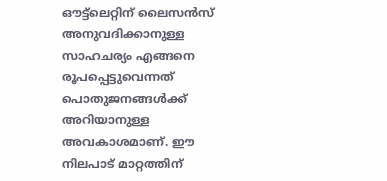ഔട്ട്‌ലെറ്റിന് ലൈസൻസ് അനുവദിക്കാനുള്ള സാഹചര്യം എങ്ങനെ രൂപപ്പെട്ടുവെന്നത് പൊതുജനങ്ങൾക്ക് അറിയാനുള്ള അവകാശമാണ്. ഈ നിലപാട് മാറ്റത്തിന്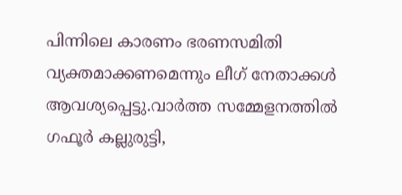പിന്നിലെ കാരണം ഭരണസമിതി വ്യക്തമാക്കണമെന്നും ലീഗ് നേതാക്കൾ ആവശ്യപ്പെട്ടു.വാർത്ത സമ്മേളനത്തിൽ ഗഫൂർ കല്ലുരുട്ടി,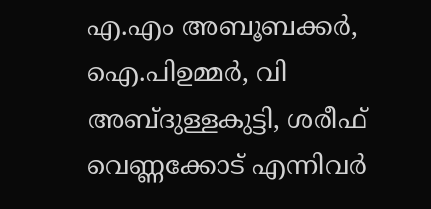എ.എം അബൂബക്കർ, ഐ.പിഉമ്മർ, വി അബ്ദുള്ളകുട്ടി, ശരീഫ് വെണ്ണക്കോട് എന്നിവർ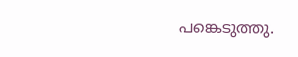പങ്കെടുത്തു.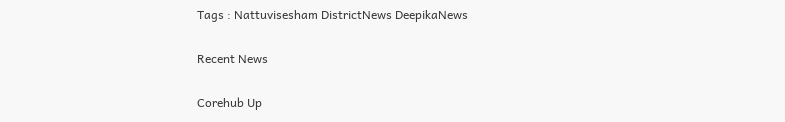Tags : Nattuvisesham DistrictNews DeepikaNews

Recent News

Corehub Up